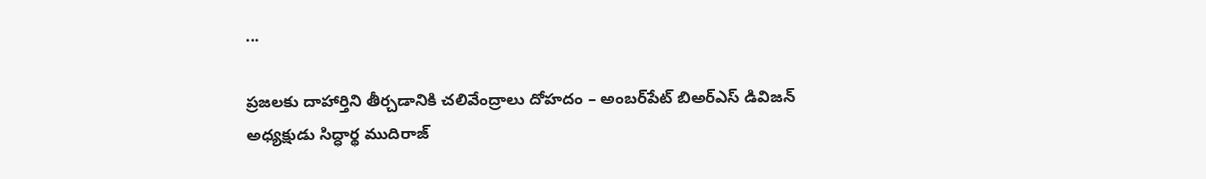...

ప్రజలకు దాహార్తిని తీర్చడానికి చలివేంద్రాలు దోహదం – అంబర్‌పేట్ బిఅర్ఎస్ డివిజన్ అధ్యక్షుడు సిద్ధార్థ ముదిరాజ్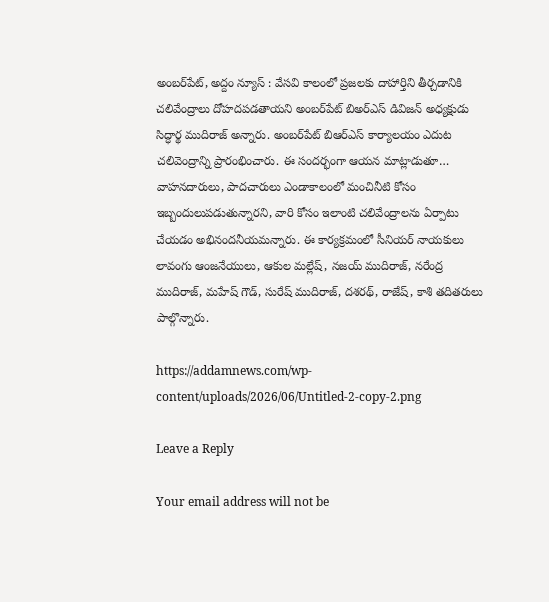అంబర్‌పేట్, అద్దం న్యూస్ : వేసవి కాలంలో ప్రజలకు దాహార్తిని తీర్చడానికి చలివేంద్రాలు దోహదపడతాయని అంబర్‌పేట్ బిఅర్ఎస్ డివిజన్ అధ్యక్షుడు సిద్ధార్థ ముదిరాజ్ అన్నారు. అంబర్‌పేట్ బిఆర్ఎస్ కార్యాలయం ఎదుట చలివెంద్రాన్ని ప్రారంభించారు. ఈ సంద‌ర్భంగా ఆయ‌న మాట్లాడుతూ… వాహ‌న‌దారులు, పాద‌చారులు ఎండాకాలంలో మంచినీటి కోసం ఇబ్బందులుప‌డుతున్నార‌ని, వారి కోసం ఇలాంటి చ‌లివేంద్రాల‌ను ఏర్పాటు చేయ‌డం అభినంద‌నీయ‌మ‌న్నారు. ఈ కార్యక్రమంలో సీనియర్ నాయకులు లావంగు ఆంజనేయులు, ఆకుల మల్లేష్, నజయ్ ముదిరాజ్, నరేంద్ర ముదిరాజ్, మహేష్ గౌడ్, సురేష్ ముదిరాజ్, దశరథ్, రాజేష్, కాశి తదితరులు పాల్గొన్నారు.

https://addamnews.com/wp-content/uploads/2026/06/Untitled-2-copy-2.png

Leave a Reply

Your email address will not be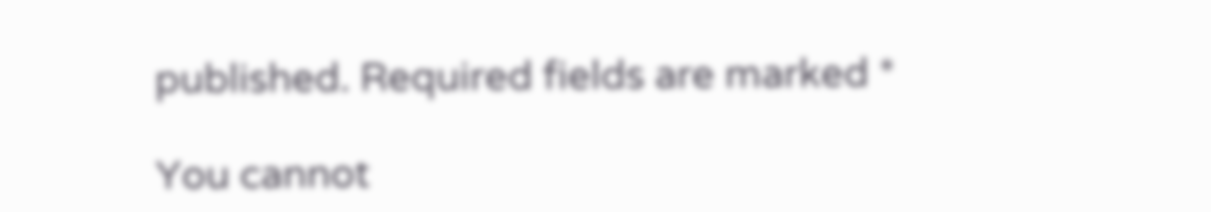published. Required fields are marked *

You cannot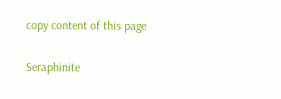copy content of this page

Seraphinite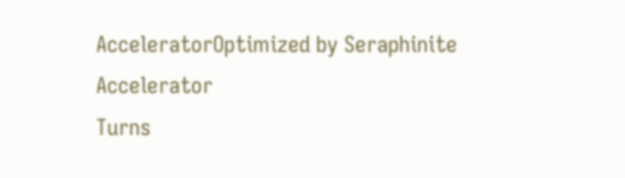AcceleratorOptimized by Seraphinite Accelerator
Turns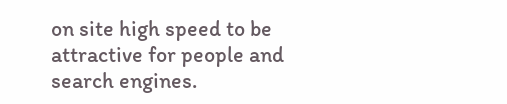on site high speed to be attractive for people and search engines.